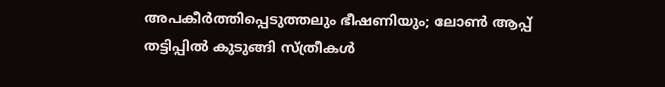അപകീര്‍ത്തിപ്പെടുത്തലും ഭീഷണിയും; ലോണ്‍ ആപ്പ് തട്ടിപ്പില്‍ കുടുങ്ങി സ്ത്രീകള്‍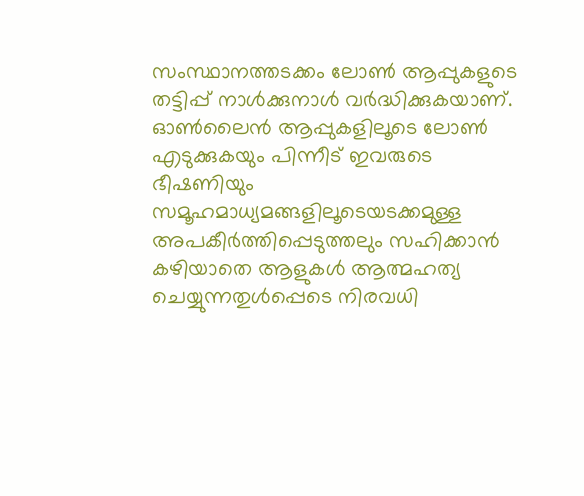സംസ്ഥാനത്തടക്കം ലോണ്‍ ആപ്പുകളുടെ തട്ടിപ്പ് നാള്‍ക്കുനാള്‍ വര്‍ദ്ധിക്കുകയാണ്. ഓണ്‍ലൈന്‍ ആപ്പുകളിലൂടെ ലോണ്‍ എടുക്കുകയും പിന്നീട് ഇവരുടെ ഭീഷണിയും സമൂഹമാധ്യമങ്ങളിലൂടെയടക്കമുള്ള അപകീര്‍ത്തിപ്പെടുത്തലും സഹിക്കാന്‍ കഴിയാതെ ആളുകള്‍ ആത്മഹത്യ ചെയ്യുന്നതുള്‍പ്പെടെ നിരവധി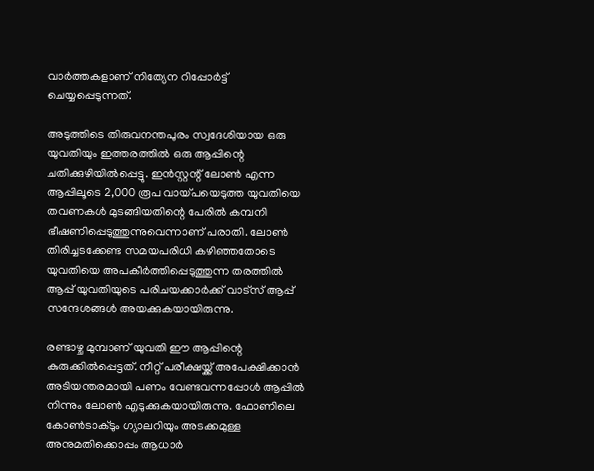വാര്‍ത്തകളാണ് നിത്യേന റിപ്പോര്‍ട്ട് ചെയ്യപ്പെടുന്നത്.

അടുത്തിടെ തിരുവനന്തപുരം സ്വദേശിയായ ഒരു യുവതിയും ഇത്തരത്തില്‍ ഒരു ആപ്പിന്റെ ചതിക്കുഴിയില്‍പ്പെട്ടു. ഇന്‍സ്റ്റന്റ് ലോണ്‍ എന്ന ആപ്പിലൂടെ 2,000 രൂപ വായ്പയെടുത്ത യുവതിയെ തവണകള്‍ മുടങ്ങിയതിന്റെ പേരില്‍ കമ്പനി ഭീഷണിപ്പെടുത്തുന്നുവെന്നാണ് പരാതി. ലോണ്‍ തിരിച്ചടക്കേണ്ട സമയപരിധി കഴിഞ്ഞതോടെ യുവതിയെ അപകീര്‍ത്തിപ്പെടുത്തുന്ന തരത്തില്‍ ആപ്പ് യുവതിയുടെ പരിചയക്കാര്‍ക്ക് വാട്‌സ് ആപ്പ് സന്ദേശങ്ങള്‍ അയക്കുകയായിരുന്നു.

രണ്ടാഴ്ച മുമ്പാണ് യുവതി ഈ ആപ്പിന്റെ കുരുക്കില്‍പ്പെട്ടത്. നീറ്റ് പരീക്ഷയ്ക്ക് അപേക്ഷിക്കാന്‍ അടിയന്തരമായി പണം വേണ്ടവന്നപ്പോള്‍ ആപ്പില്‍ നിന്നും ലോണ്‍ എടുക്കുകയായിരുന്നു. ഫോണിലെ കോണ്‍ടാക്ടും ഗ്യാലറിയും അടക്കമുള്ള അനുമതിക്കൊപ്പം ആധാര്‍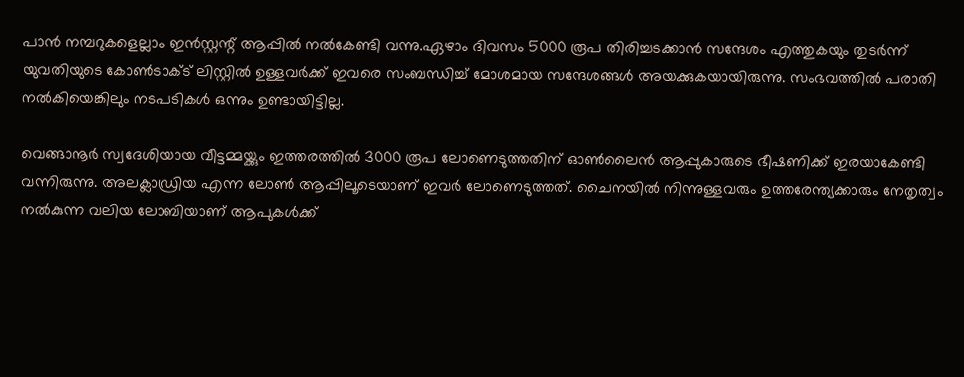പാന്‍ നമ്പറുകളെല്ലാം ഇന്‍സ്റ്റന്റ് ആപ്പില്‍ നല്‍കേണ്ടി വന്നു.ഏഴാം ദിവസം 5000 രൂപ തിരിച്ചടക്കാന്‍ സന്ദേശം എത്തുകയും തുടര്‍ന്ന് യുവതിയുടെ കോണ്‍ടാക്ട് ലിസ്റ്റില്‍ ഉള്ളവര്‍ക്ക് ഇവരെ സംബന്ധിച്ച് മോശമായ സന്ദേശങ്ങള്‍ അയക്കുകയായിരുന്നു. സംഭവത്തില്‍ പരാതി നല്‍കിയെങ്കിലും നടപടികള്‍ ഒന്നും ഉണ്ടായിട്ടില്ല.

വെങ്ങാനൂര്‍ സ്വദേശിയായ വീട്ടമ്മയ്ക്കും ഇത്തരത്തില്‍ 3000 രൂപ ലോണെടുത്തതിന് ഓണ്‍ലൈന്‍ ആപ്പുകാരുടെ ഭീഷണിക്ക് ഇരയാകേണ്ടി വന്നിരുന്നു. അലക്ലാഡ്രിയ എന്ന ലോണ്‍ ആപ്പിലൂടെയാണ് ഇവര്‍ ലോണെടുത്തത്. ചൈനയില്‍ നിന്നുള്ളവരും ഉത്തരേന്ത്യക്കാരും നേതൃത്വം നല്‍കുന്ന വലിയ ലോബിയാണ് ആപുകള്‍ക്ക്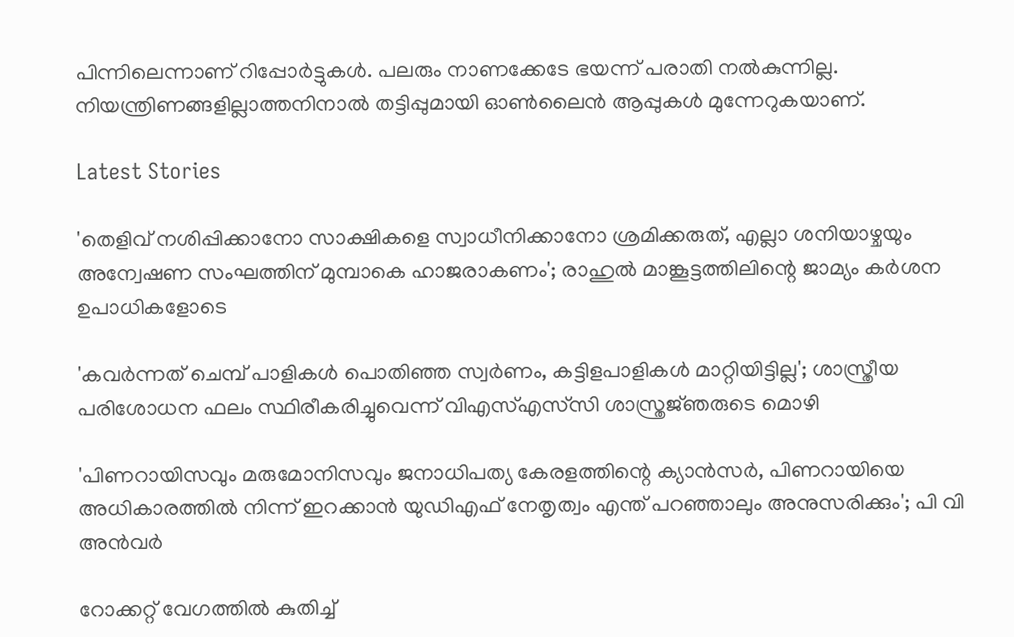പിന്നിലെന്നാണ് റിപ്പോര്‍ട്ടുകള്‍. പലരും നാണക്കേടേ ഭയന്ന് പരാതി നല്‍കുന്നില്ല. നിയന്ത്രിണങ്ങളില്ലാത്തനിനാല്‍ തട്ടിപ്പുമായി ഓണ്‍ലൈന്‍ ആപ്പുകള്‍ മുന്നേറുകയാണ്.

Latest Stories

'തെളിവ് നശിപ്പിക്കാനോ സാക്ഷികളെ സ്വാധീനിക്കാനോ ശ്രമിക്കരുത്, എല്ലാ ശനിയാഴ്ചയും അന്വേഷണ സംഘത്തിന് മുമ്പാകെ ഹാജരാകണം'; രാഹുൽ മാങ്കൂട്ടത്തിലിന്റെ ജാമ്യം കർശന ഉപാധികളോടെ

'കവർന്നത് ചെമ്പ് പാളികൾ പൊതിഞ്ഞ സ്വർണം, കട്ടിളപാളികൾ മാറ്റിയിട്ടില്ല'; ശാസ്ത്രീയ പരിശോധന ഫലം സ്ഥിരീകരിച്ചുവെന്ന് വിഎസ്എസ്‍സി ശാസ്ത്രജ്‌ഞരുടെ മൊഴി

'പിണറായിസവും മരുമോനിസവും ജനാധിപത്യ കേരളത്തിന്റെ ക്യാൻസർ, പിണറായിയെ അധികാരത്തിൽ നിന്ന് ഇറക്കാൻ യുഡിഎഫ് നേതൃത്വം എന്ത്‌ പറഞ്ഞാലും അനുസരിക്കും'; പി വി അൻവർ

റോക്കറ്റ് വേഗത്തിൽ കുതിച്ച്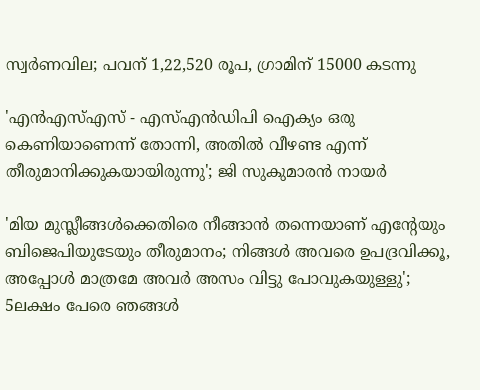സ്വർണവില; പവന് 1,22,520 രൂപ, ഗ്രാമിന് 15000 കടന്നു

'എന്‍എസ്എസ് - എസ്എന്‍ഡിപി ഐക്യം ഒരു കെണിയാണെന്ന് തോന്നി, അതിൽ വീഴണ്ട എന്ന് തീരുമാനിക്കുകയായിരുന്നു'; ജി സുകുമാരൻ നായർ

'മിയ മുസ്ലീങ്ങള്‍ക്കെതിരെ നീങ്ങാന്‍ തന്നെയാണ് എന്റേയും ബിജെപിയുടേയും തീരുമാനം; നിങ്ങള്‍ അവരെ ഉപദ്രവിക്കൂ, അപ്പോള്‍ മാത്രമേ അവര്‍ അസം വിട്ടു പോവുകയുള്ളു'; 5ലക്ഷം പേരെ ഞങ്ങള്‍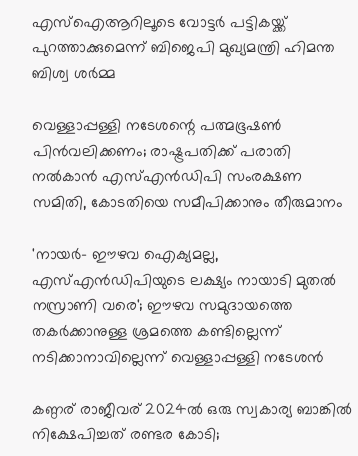എസ്‌ഐആറിലൂടെ വോട്ടര്‍ പട്ടികയ്ക്ക് പുറത്താക്കുമെന്ന് ബിജെപി മുഖ്യമന്ത്രി ഹിമന്ത ബിശ്വ ശര്‍മ്മ

വെള്ളാപ്പള്ളി നടേശന്റെ പത്മഭൂഷൺ പിൻവലിക്കണം; രാഷ്ട്രപതിക്ക് പരാതി നൽകാൻ എസ്എൻഡിപി സംരക്ഷണ സമിതി, കോടതിയെ സമീപിക്കാനും തീരുമാനം

'നായർ- ഈഴവ ഐക്യമല്ല, എസ്എൻഡിപിയുടെ ലക്ഷ്യം നായാടി മുതൽ നസ്രാണി വരെ'; ഈഴവ സമുദായത്തെ തകർക്കാനുള്ള ശ്രമത്തെ കണ്ടില്ലെന്ന് നടിക്കാനാവില്ലെന്ന് വെള്ളാപ്പള്ളി നടേശൻ

കണ്ഠര് രാജീവര് 2024ല്‍ ഒരു സ്വകാര്യ ബാങ്കില്‍ നിക്ഷേപിച്ചത് രണ്ടര കോടി;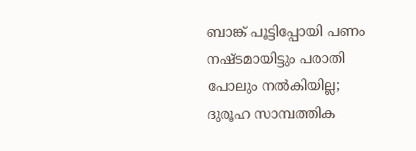ബാങ്ക് പൂട്ടിപ്പോയി പണം നഷ്ടമായിട്ടും പരാതി പോലും നല്‍കിയില്ല; ദുരൂഹ സാമ്പത്തിക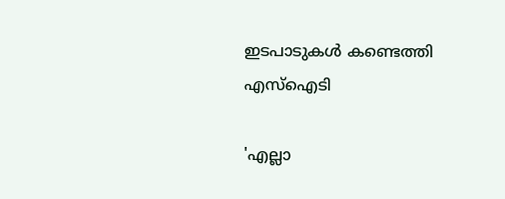ഇടപാടുകള്‍ കണ്ടെത്തി എസ്‌ഐടി

'എല്ലാ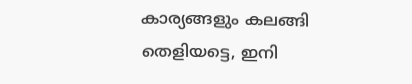കാര്യങ്ങളും കലങ്ങി തെളിയട്ടെ, ഇനി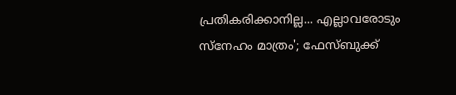പ്രതികരിക്കാനില്ല... എല്ലാവരോടും സ്നേഹം മാത്രം'; ഫേസ്ബുക്ക്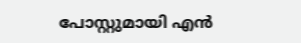പോസ്റ്റുമായി എൻ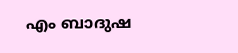എം ബാദുഷ